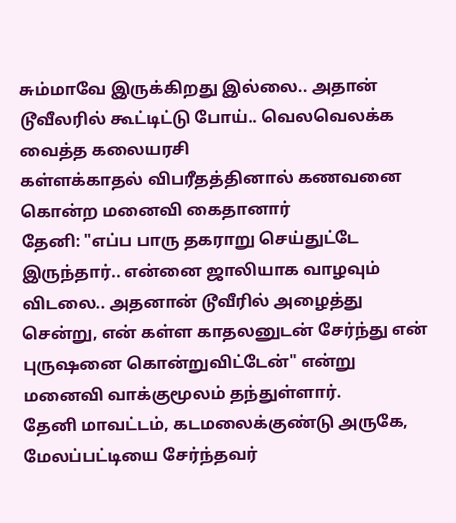சும்மாவே இருக்கிறது இல்லை.. அதான் டூவீலரில் கூட்டிட்டு போய்.. வெலவெலக்க வைத்த கலையரசி
கள்ளக்காதல் விபரீதத்தினால் கணவனை கொன்ற மனைவி கைதானார்
தேனி: "எப்ப பாரு தகராறு செய்துட்டே இருந்தார்.. என்னை ஜாலியாக வாழவும் விடலை.. அதனான் டூவீரில் அழைத்து சென்று, என் கள்ள காதலனுடன் சேர்ந்து என் புருஷனை கொன்றுவிட்டேன்" என்று மனைவி வாக்குமூலம் தந்துள்ளார்.
தேனி மாவட்டம், கடமலைக்குண்டு அருகே, மேலப்பட்டியை சேர்ந்தவர்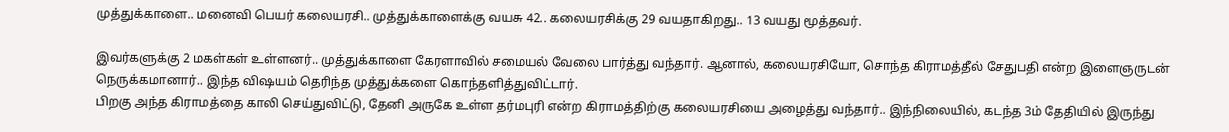முத்துக்காளை.. மனைவி பெயர் கலையரசி.. முத்துக்காளைக்கு வயசு 42.. கலையரசிக்கு 29 வயதாகிறது.. 13 வயது மூத்தவர்.

இவர்களுக்கு 2 மகள்கள் உள்ளனர்.. முத்துக்காளை கேரளாவில் சமையல் வேலை பார்த்து வந்தார். ஆனால், கலையரசியோ, சொந்த கிராமத்தீல் சேதுபதி என்ற இளைஞருடன் நெருக்கமானார்.. இந்த விஷயம் தெரிந்த முத்துக்களை கொந்தளித்துவிட்டார்.
பிறகு அந்த கிராமத்தை காலி செய்துவிட்டு, தேனி அருகே உள்ள தர்மபுரி என்ற கிராமத்திற்கு கலையரசியை அழைத்து வந்தார்.. இந்நிலையில், கடந்த 3ம் தேதியில் இருந்து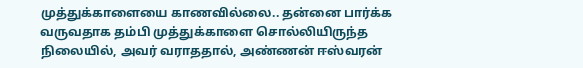முத்துக்காளையை காணவில்லை.. தன்னை பார்க்க வருவதாக தம்பி முத்துக்காளை சொல்லியிருந்த நிலையில், அவர் வராததால், அண்ணன் ஈஸ்வரன்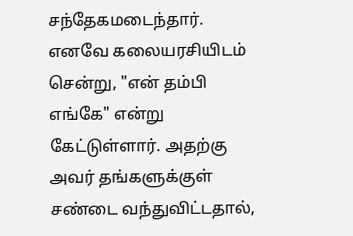சந்தேகமடைந்தார்.
எனவே கலையரசியிடம் சென்று, "என் தம்பி எங்கே" என்று கேட்டுள்ளார். அதற்கு அவர் தங்களுக்குள் சண்டை வந்துவிட்டதால்,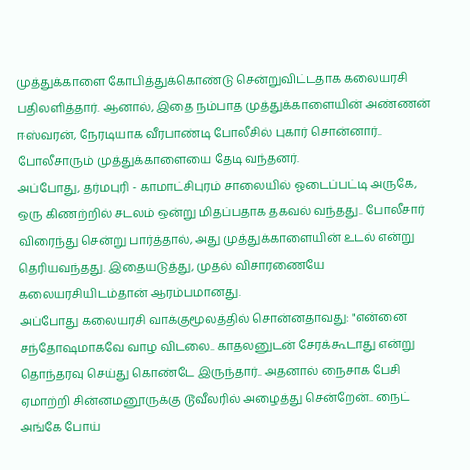முத்துக்காளை கோபித்துக்கொண்டு சென்றுவிட்டதாக கலையரசி பதிலளித்தார். ஆனால், இதை நம்பாத முத்துக்காளையின் அண்ணன் ஈஸ்வரன், நேரடியாக வீரபாண்டி போலீசில் புகார் சொன்னார்.. போலீசாரும் முத்துக்காளையை தேடி வந்தனர்.
அப்போது, தர்மபுரி - காமாட்சிபுரம் சாலையில் ஓடைப்பட்டி அருகே, ஒரு கிணற்றில் சடலம் ஒன்று மிதப்பதாக தகவல் வந்தது.. போலீசார் விரைந்து சென்று பார்த்தால், அது முத்துக்காளையின் உடல் என்று தெரியவந்தது. இதையடுத்து, முதல் விசாரணையே கலையரசியிடம்தான் ஆரம்பமானது.
அப்போது கலையரசி வாக்குமூலத்தில் சொன்னதாவது: "என்னை சந்தோஷமாகவே வாழ விடலை.. காதலனுடன் சேரக்கூடாது என்று தொந்தரவு செய்து கொண்டே இருந்தார்.. அதனால் நைசாக பேசி ஏமாற்றி சின்னமனூருக்கு டூவீலரில் அழைத்து சென்றேன்.. நைட் அங்கே போய்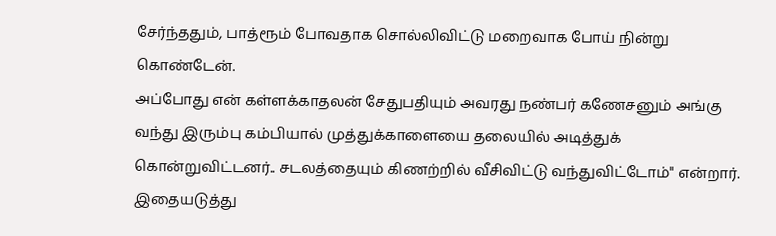சேர்ந்ததும், பாத்ரூம் போவதாக சொல்லிவிட்டு மறைவாக போய் நின்று கொண்டேன்.
அப்போது என் கள்ளக்காதலன் சேதுபதியும் அவரது நண்பர் கணேசனும் அங்கு வந்து இரும்பு கம்பியால் முத்துக்காளையை தலையில் அடித்துக் கொன்றுவிட்டனர்.. சடலத்தையும் கிணற்றில் வீசிவிட்டு வந்துவிட்டோம்" என்றார். இதையடுத்து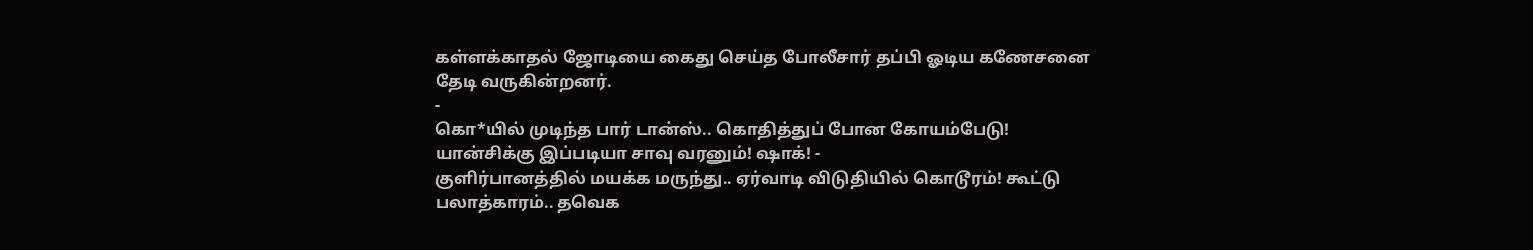கள்ளக்காதல் ஜோடியை கைது செய்த போலீசார் தப்பி ஓடிய கணேசனை தேடி வருகின்றனர்.
-
கொ*யில் முடிந்த பார் டான்ஸ்.. கொதித்துப் போன கோயம்பேடு! யான்சிக்கு இப்படியா சாவு வரனும்! ஷாக்! -
குளிர்பானத்தில் மயக்க மருந்து.. ஏர்வாடி விடுதியில் கொடூரம்! கூட்டு பலாத்காரம்.. தவெக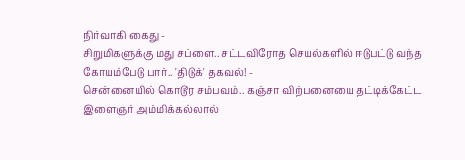நிர்வாகி கைது -
சிறுமிகளுக்கு மது சப்ளை.. சட்டவிரோத செயல்களில் ஈடுபட்டு வந்த கோயம்பேடு பார்.. 'திடுக்' தகவல்! -
சென்னையில் கொடூர சம்பவம்.. கஞ்சா விற்பனையை தட்டிக்கேட்ட இளைஞர் அம்மிக்கல்லால்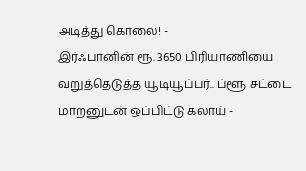அடித்து கொலை! -
இர்ஃபானின் ரூ. 3650 பிரியாணியை வறுத்தெடுத்த யூடியூப்பர்.. ப்ளூ சட்டை மாறனுடன் ஒப்பிட்டு கலாய் -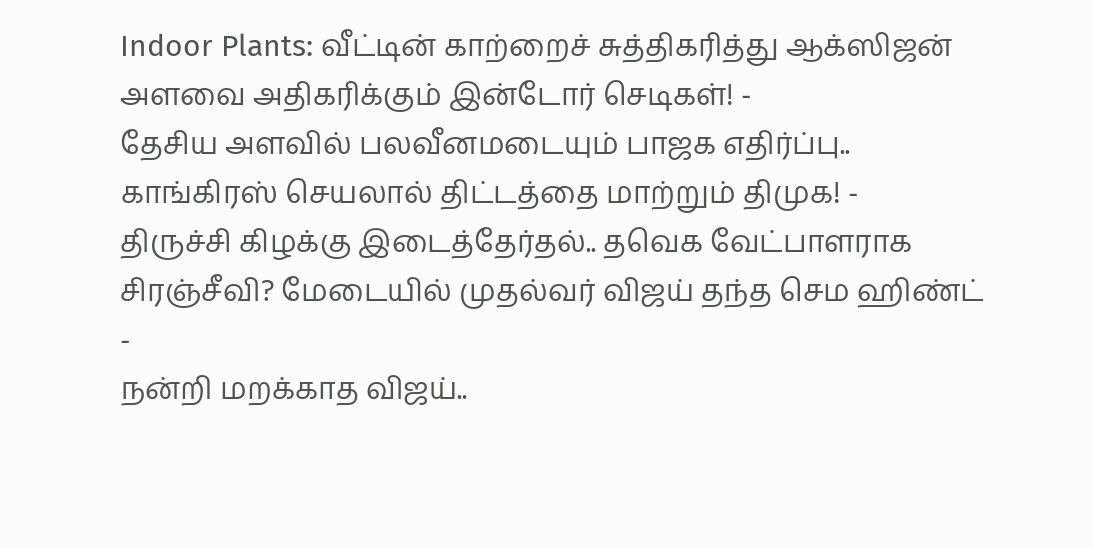Indoor Plants: வீட்டின் காற்றைச் சுத்திகரித்து ஆக்ஸிஜன் அளவை அதிகரிக்கும் இன்டோர் செடிகள்! -
தேசிய அளவில் பலவீனமடையும் பாஜக எதிர்ப்பு.. காங்கிரஸ் செயலால் திட்டத்தை மாற்றும் திமுக! -
திருச்சி கிழக்கு இடைத்தேர்தல்.. தவெக வேட்பாளராக சிரஞ்சீவி? மேடையில் முதல்வர் விஜய் தந்த செம ஹிண்ட் -
நன்றி மறக்காத விஜய்..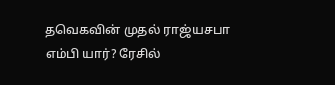தவெகவின் முதல் ராஜ்யசபா எம்பி யார்? ரேசில்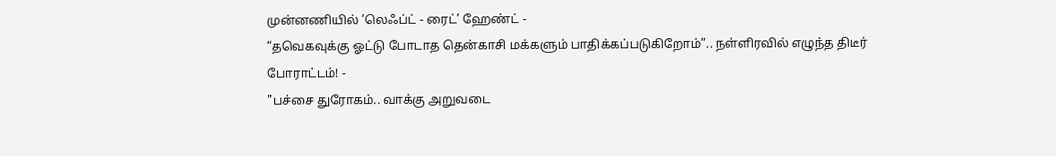முன்னணியில் ’லெஃப்ட் - ரைட்’ ஹேண்ட் -
“தவெகவுக்கு ஓட்டு போடாத தென்காசி மக்களும் பாதிக்கப்படுகிறோம்”.. நள்ளிரவில் எழுந்த திடீர் போராட்டம்! -
"பச்சை துரோகம்.. வாக்கு அறுவடை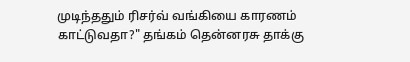முடிந்ததும் ரிசர்வ் வங்கியை காரணம் காட்டுவதா?" தங்கம் தென்னரசு தாக்கு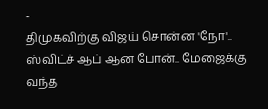-
திமுகவிற்கு விஜய் சொன்ன 'நோ'.. ஸ்விட்ச் ஆப் ஆன போன்.. மேஜைக்கு வந்த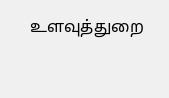உளவுத்துறை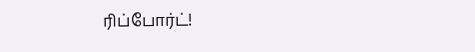ரிப்போர்ட்!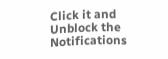Click it and Unblock the Notifications